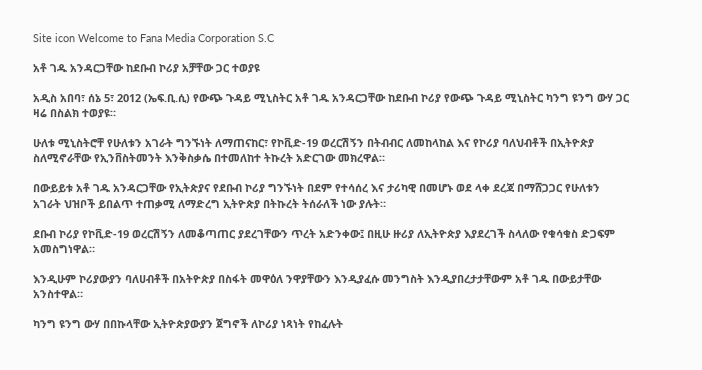Site icon Welcome to Fana Media Corporation S.C

አቶ ገዱ አንዳርጋቸው ከደቡብ ኮሪያ አቻቸው ጋር ተወያዩ

አዲስ አበባ፣ ሰኔ 5፣ 2012 (ኤፍ.ቢ.ሲ) የውጭ ጉዳይ ሚኒስትር አቶ ገዱ አንዳርጋቸው ከደቡብ ኮሪያ የውጭ ጉዳይ ሚኒስትር ካንግ ዩንግ ውሃ ጋር ዛሬ በስልክ ተወያዩ።

ሁለቱ ሚኒስትሮቸ የሁለቱን አገራት ግንኙነት ለማጠናከር፣ የኮቪድ-19 ወረርሽኝን በትብብር ለመከላከል እና የኮሪያ ባለህብቶች በኢትዮጵያ ስለሚኖራቸው የኢንቨስትመንት እንቅስቃሴ በተመለከተ ትኩረት አድርገው መክረዋል።

በውይይቱ አቶ ገዱ አንዳርጋቸው የኢትጵያና የደቡብ ኮሪያ ግንኙነት በደም የተሳሰረ እና ታሪካዊ በመሆኑ ወደ ላቀ ደረጃ በማሸጋጋር የሁለቱን አገራት ህዝቦች ይበልጥ ተጠቃሚ ለማድረግ ኢትዮጵያ በትኩረት ትሰራለች ነው ያሉት።

ደቡብ ኮሪያ የኮቪድ-19 ወረርሽኝን ለመቆጣጠር ያደረገቸውን ጥረት አድንቀው፤ በዚሁ ዙሪያ ለኢትዮጵያ እያደረገች ስላለው የቁሳቁስ ድጋፍም አመስግነዋል።

እንዲሁም ኮሪያውያን ባለሀብቶች በአትዮጵያ በስፋት መዋዕለ ንዋያቸውን እንዲያፈሱ መንግስት እንዲያበረታታቸውም አቶ ገዱ በውይታቸው አንስተዋል።

ካንግ ዩንግ ውሃ በበኩላቸው ኢትዮጵያውያን ጀግኖች ለኮሪያ ነጻነት የከፈሉት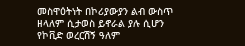መስዋዕትነት በኮሪያውያን ልብ ውስጥ ዘላለም ሲታወስ ይኖራል ያሉ ሲሆን የኮቪድ ወረርሽኝ ዓለም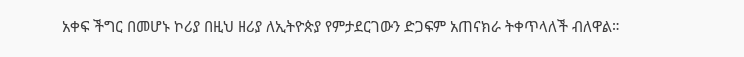አቀፍ ችግር በመሆኑ ኮሪያ በዚህ ዘሪያ ለኢትዮጵያ የምታደርገውን ድጋፍም አጠናክራ ትቀጥላለች ብለዋል።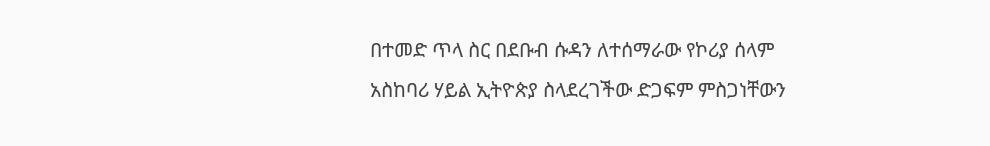በተመድ ጥላ ስር በደቡብ ሱዳን ለተሰማራው የኮሪያ ሰላም አስከባሪ ሃይል ኢትዮጵያ ስላደረገችው ድጋፍም ምስጋነቸውን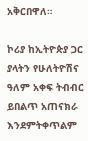አቅርበዋለ።

ኮሪያ ከኢትዮጵያ ጋር ያላትን የሁለትዮሽና ዓለም አቀፍ ትብብር ይበልጥ አጠናክራ እንደምትቀጥልም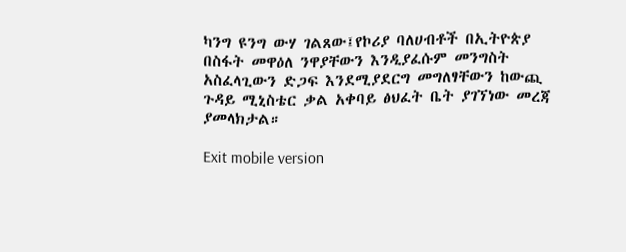ካንግ ዩንግ ውሃ ገልጸው፤የኮሪያ ባለሀብቶች በኢትዮጵያ በስፋት መዋዕለ ንዋያቸውን እንዲያፈሱም መንግስት አስፈላጊውን ድጋፍ እንደሚያደርግ መግለፃቸውን ከውጪ ጉዳይ ሚኒስቴር ቃል አቀባይ ፅህፈት ቤት ያገኘነው መረጃ ያመላክታል።

Exit mobile version